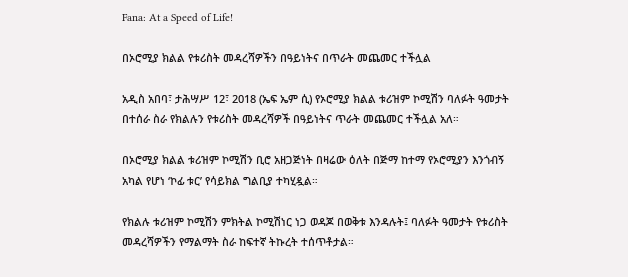Fana: At a Speed of Life!

በኦሮሚያ ክልል የቱሪስት መዳረሻዎችን በዓይነትና በጥራት መጨመር ተችሏል

አዲስ አበባ፣ ታሕሣሥ 12፣ 2018 (ኤፍ ኤም ሲ) የኦሮሚያ ክልል ቱሪዝም ኮሚሽን ባለፉት ዓመታት በተሰራ ስራ የክልሉን የቱሪስት መዳረሻዎች በዓይነትና ጥራት መጨመር ተችሏል አለ።

በኦሮሚያ ክልል ቱሪዝም ኮሚሽን ቢሮ አዘጋጅነት በዛሬው ዕለት በጅማ ከተማ የኦሮሚያን እንጎብኝ አካል የሆነ ‘ኮፊ ቱር’ የሳይክል ግልቢያ ተካሂዷል።

የክልሉ ቱሪዝም ኮሚሽን ምክትል ኮሚሽነር ነጋ ወዳጆ በወቅቱ እንዳሉት፤ ባለፉት ዓመታት የቱሪስት መዳረሻዎችን የማልማት ስራ ከፍተኛ ትኩረት ተሰጥቶታል።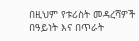በዚህም የቱሪስት መዳረሻዎች በዓይነት እና በጥራት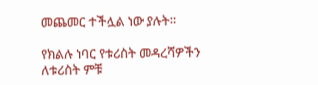መጨመር ተችሏል ነው ያሉት።

የክልሉ ነባር የቱሪስት መዳረሻዎችን ለቱሪስት ምቹ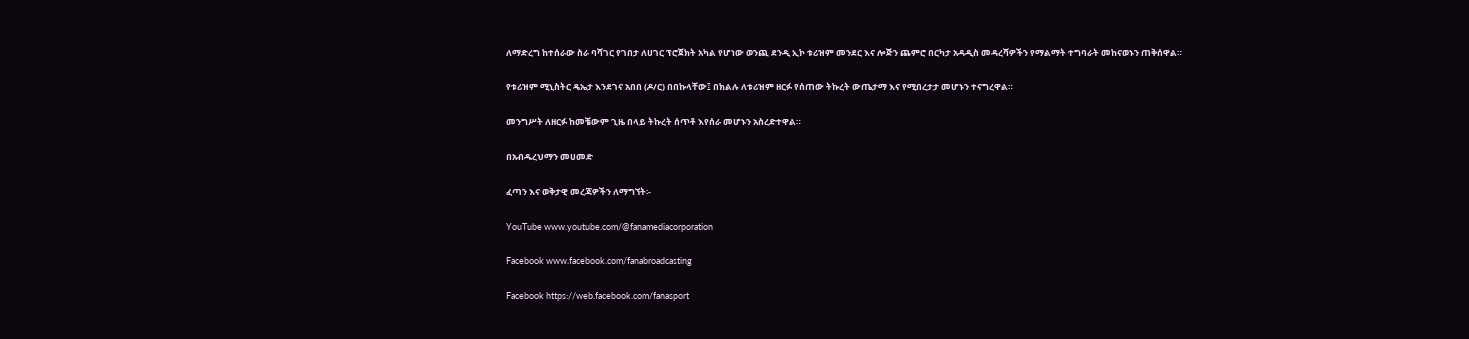ለማድረግ ከተሰራው ስራ ባሻገር የገበታ ለሀገር ፕሮጀክት አካል የሆነው ወንጪ ደንዲ ኢኮ ቱሪዝም መንደር እና ሎጅን ጨምሮ በርካታ አዳዲስ መዳረሻዎችን የማልማት ተግባራት መከናወኑን ጠቅሰዋል።

የቱሪዝም ሚኒስትር ዴኤታ እንደገና አበበ (ዶ/ር) በበኩላቸው፤ በክልሉ ለቱሪዝም ዘርፉ የሰጠው ትኩረት ውጤታማ እና የሚበረታታ መሆኑን ተናግረዋል።

መንግሥት ለዘርፉ ከመቼውም ጊዜ በላይ ትኩረት ሰጥቶ እየሰራ መሆኑን አስረድተዋል።

በአብዱረህማን መሀመድ

ፈጣን እና ወቅታዊ መረጃዎችን ለማግኘት፡-

YouTube www.youtube.com/@fanamediacorporation

Facebook www.facebook.com/fanabroadcasting

Facebook https://web.facebook.com/fanasport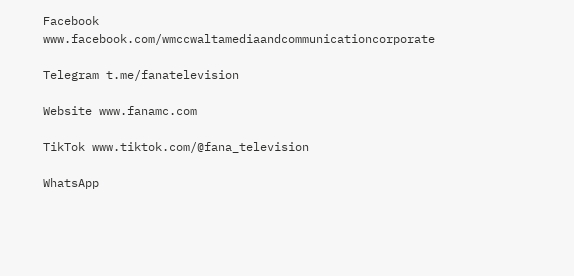Facebook www.facebook.com/wmccwaltamediaandcommunicationcorporate

Telegram t.me/fanatelevision

Website www.fanamc.com

TikTok www.tiktok.com/@fana_television

WhatsApp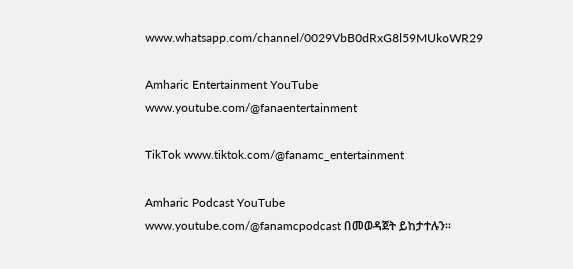www.whatsapp.com/channel/0029VbB0dRxG8l59MUkoWR29

Amharic Entertainment YouTube www.youtube.com/@fanaentertainment

TikTok www.tiktok.com/@fanamc_entertainment

Amharic Podcast YouTube www.youtube.com/@fanamcpodcast በመወዳጀት ይከታተሉን፡፡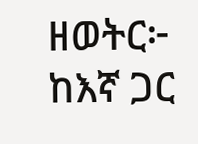ዘወትር፦ ከእኛ ጋር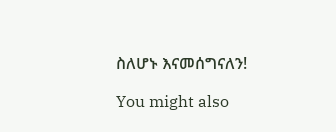ስለሆኑ እናመሰግናለን!

You might also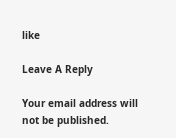like

Leave A Reply

Your email address will not be published.